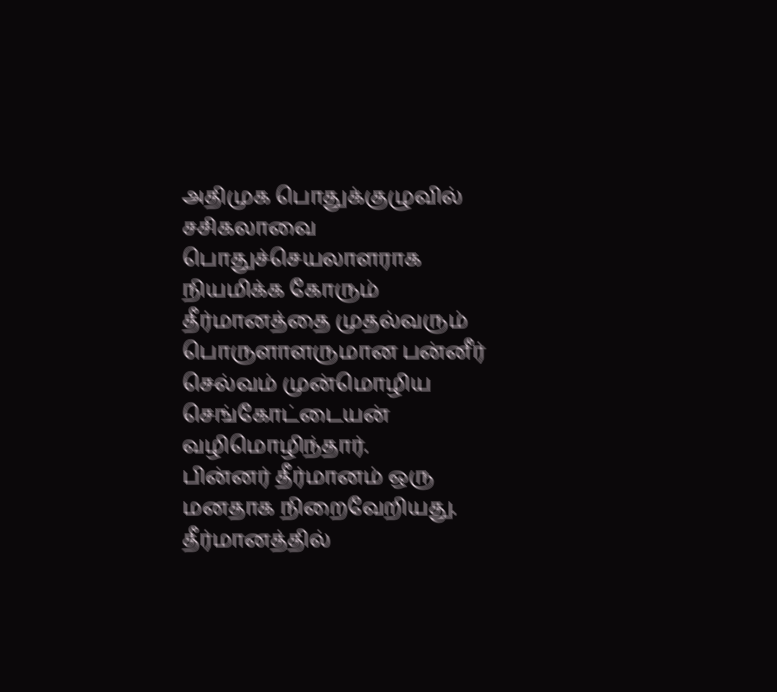அதிமுக பொதுக்குழுவில் சசிகலாவை பொதுச்செயலாளராக நியமிக்க கோரும் தீர்மானத்தை முதல்வரும் பொருளாளருமான பன்னீர் செல்வம் முன்மொழிய செங்கோட்டையன் வழிமொழிந்தார்.
பின்னர் தீர்மானம் ஒரு மனதாக நிறைவேறியது. தீர்மானத்தில்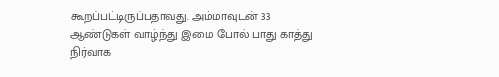கூறப்பட்டிருப்பதாவது. அம்மாவுடன் 33 ஆண்டுகள் வாழ்ந்து இமை போல் பாது காத்து நிர்வாக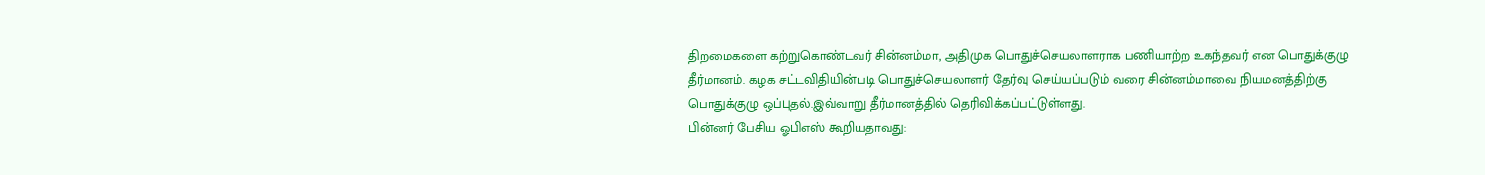திறமைகளை கற்றுகொண்டவர் சின்னம்மா, அதிமுக பொதுச்செயலாளராக பணியாற்ற உகந்தவர் என பொதுக்குழு தீர்மானம். கழக சட்டவிதியின்படி பொதுச்செயலாளர் தேர்வு செய்யப்படும் வரை சின்னம்மாவை நியமனத்திற்கு பொதுக்குழு ஒப்புதல்.இவ்வாறு தீர்மானத்தில் தெரிவிக்கப்பட்டுள்ளது.
பின்னர் பேசிய ஓபிஎஸ் கூறியதாவது: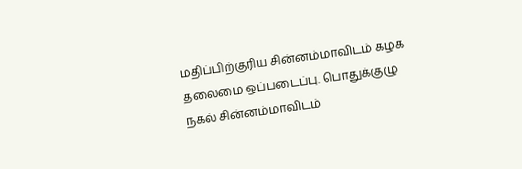மதிப்பிற்குரிய சின்னம்மாவிடம் கழக தலைமை ஒப்படைப்பு. பொதுக்குழு நகல் சின்னம்மாவிடம்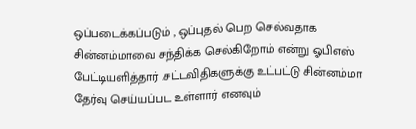ஒப்படைக்கப்படும் , ஒப்புதல் பெற செல்வதாக சின்னம்மாவை சந்திக்க செல்கிறோம் என்று ஓபிஎஸ் பேட்டியளித்தார் .சட்டவிதிகளுக்கு உட்பட்டு சின்னம்மா தேர்வு செய்யப்பட உள்ளார் எனவும்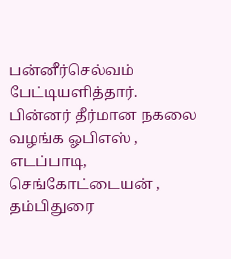பன்னீர்செல்வம் பேட்டியளித்தார்.
பின்னர் தீர்மான நகலை வழங்க ஓபிஎஸ் , எடப்பாடி, செங்கோட்டையன் , தம்பிதுரை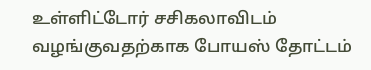உள்ளிட்டோர் சசிகலாவிடம் வழங்குவதற்காக போயஸ் தோட்டம்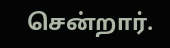சென்றார்.